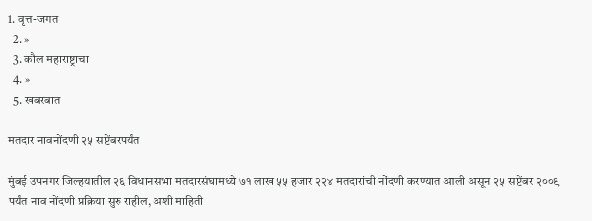1. वृत्त-जगत
  2. »
  3. कौल महाराष्ट्राचा
  4. »
  5. खबरबात

मतदार नावनोंदणी २५ सप्टेंबरपर्यंत

मुंबई उपनगर जिल्हयातील २६ विधानसभा मतदारसंघामध्ये ७१ लाख ५५ हजार २२४ मतदारांची नोंदणी करण्यात आली असून २५ सप्टेंबर २००९ पर्यंत नाव नोंदणी प्रक्रिया सुरु राहील, अशी माहिती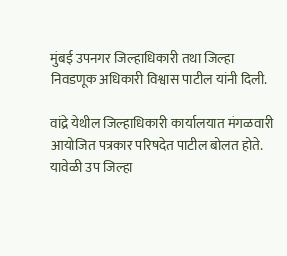मुंबई उपनगर जिल्हाधिकारी तथा जिल्हा निवडणूक अधिकारी विश्वास पाटील यांनी दिली.

वांद्रे येथील जिल्हाधिकारी कार्यालयात मंगळवारी आयोजित पत्रकार परिषदेत पाटील बोलत होते. यावेळी उप जिल्हा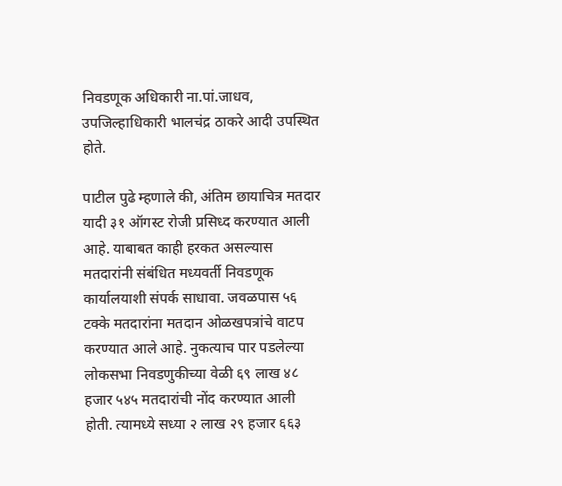निवडणूक अधिकारी ना.पां.जाधव, उपजिल्हाधिकारी भालचंद्र ठाकरे आदी उपस्थित होते.

पाटील पुढे म्हणाले की, अंतिम छायाचित्र मतदार यादी ३१ ऑगस्ट रोजी प्रसिध्द करण्यात आली आहे. याबाबत काही हरकत असल्यास मतदारांनी संबंधित मध्यवर्ती निवडणूक कार्यालयाशी संपर्क साधावा. जवळपास ५६ टक्के मतदारांना मतदान ओळखपत्रांचे वाटप करण्यात आले आहे. नुकत्याच पार पडलेल्या लोकसभा निवडणुकीच्या वेळी ६९ लाख ४८ हजार ५४५ मतदारांची नोंद करण्यात आली होती. त्यामध्ये सध्या २ लाख २९ हजार ६६३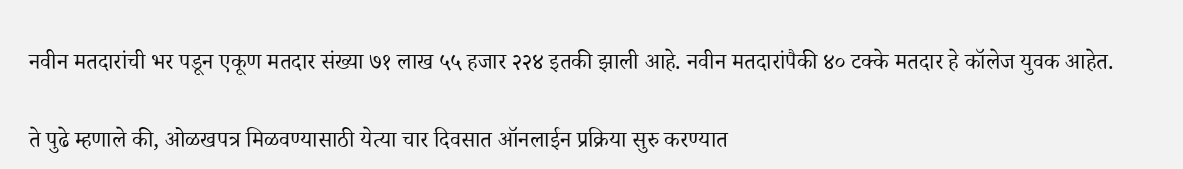नवीन मतदारांची भर पडून एकूण मतदार संख्या ७१ लाख ५५ हजार २२४ इतकी झाली आहे. नवीन मतदारांपैकी ४० टक्के मतदार हे कॉलेज युवक आहेत.

ते पुढे म्हणाले की, ओळखपत्र मिळवण्यासाठी येत्या चार दिवसात ऑनलाईन प्रक्रिया सुरु करण्यात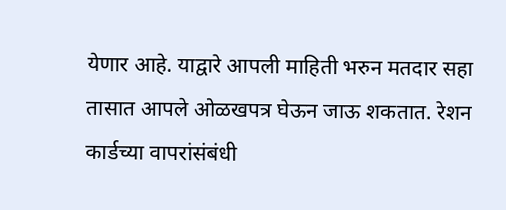येणार आहे. याद्वारे आपली माहिती भरुन मतदार सहा तासात आपले ओळखपत्र घेऊन जाऊ शकतात. रेशन कार्डच्या वापरांसंबंधी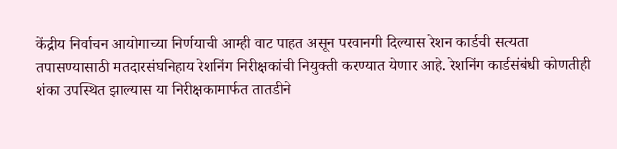केंद्रीय निर्वाचन आयोगाच्या निर्णयाची आम्ही वाट पाहत असून परवानगी दिल्यास रेशन कार्डची सत्यता तपासण्यासाठी मतदारसंघनिहाय रेशनिंग निरीक्षकांची नियुक्ती करण्यात येणार आहे. रेशनिंग कार्डसंबंधी कोणतीही शंका उपस्थित झाल्यास या निरीक्षकामार्फत तातडीने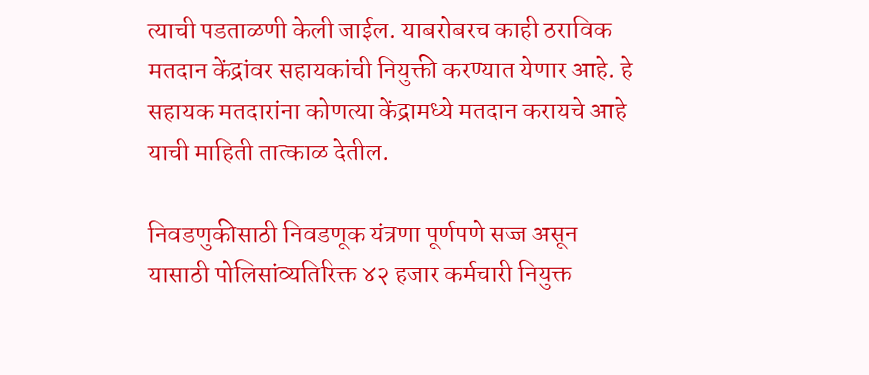त्याची पडताळणी केली जाईल. याबरोबरच काही ठराविक मतदान केंद्रांवर सहायकांची नियुक्ती करण्यात येणार आहे. हे सहायक मतदारांना कोणत्या केंद्रामध्ये मतदान करायचे आहे याची माहिती तात्काळ देतील.

निवडणुकीसाठी निवडणूक यंत्रणा पूर्णपणे सज्ज असून यासाठी पोलिसांव्यतिरिक्त ४२ हजार कर्मचारी नियुक्त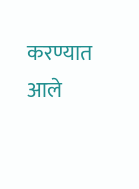करण्यात आले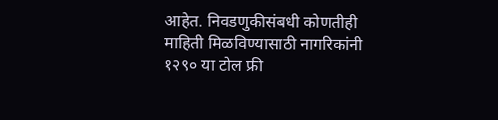आहेत. निवडणुकीसंबधी कोणतीही माहिती मिळविण्यासाठी नागरिकांनी १२९० या टोल फ्री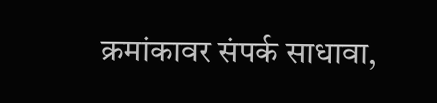क्रमांकावर संपर्क साधावा,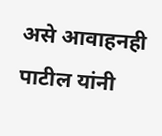असे आवाहनही पाटील यांनी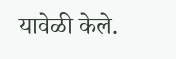यावेळी केले.